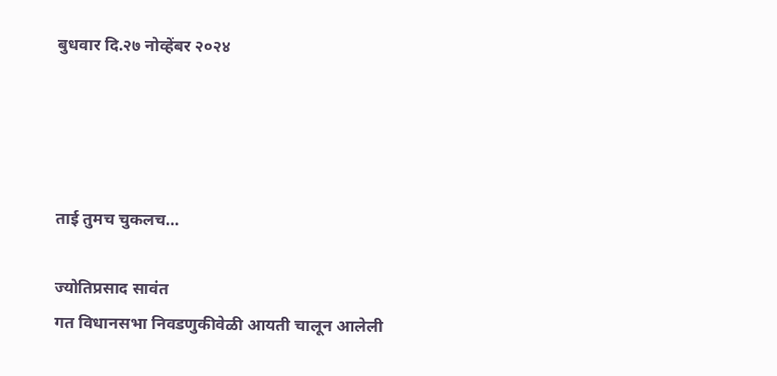बुधवार दि.२७ नोव्हेंबर २०२४




ताई तुमच चुकलच…

ज्योतिप्रसाद सावंत
गत विधानसभा निवडणुकीवेळी आयती चालून आलेली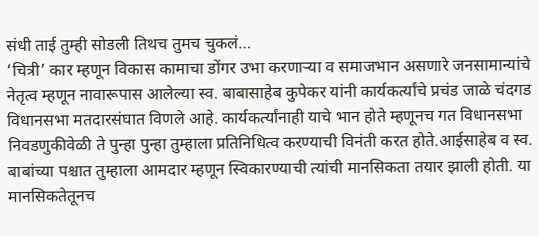संधी ताई तुम्ही सोडली तिथच तुमच चुकलं…
‘चित्री’ कार म्हणून विकास कामाचा डोंगर उभा करणाऱ्या व समाजभान असणारे जनसामान्यांचे नेतृत्व म्हणून नावारूपास आलेल्या स्व. बाबासाहेब कुपेकर यांनी कार्यकर्त्यांचे प्रचंड जाळे चंदगड विधानसभा मतदारसंघात विणले आहे. कार्यकर्त्यांनाही याचे भान होते म्हणूनच गत विधानसभा निवडणुकीवेळी ते पुन्हा पुन्हा तुम्हाला प्रतिनिधित्व करण्याची विनंती करत होते.आईसाहेब व स्व. बाबांच्या पश्चात तुम्हाला आमदार म्हणून स्विकारण्याची त्यांची मानसिकता तयार झाली होती. या मानसिकतेतूनच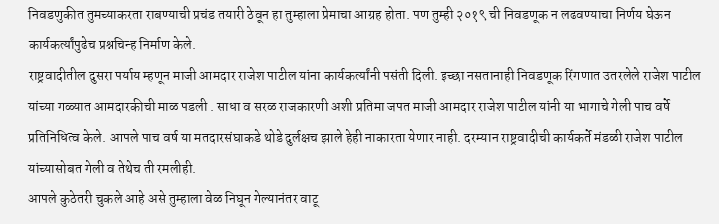निवडणुकीत तुमच्याकरता राबण्याची प्रचंड तयारी ठेवून हा तुम्हाला प्रेमाचा आग्रह होता. पण तुम्ही २०१९ ची निवडणूक न लढवण्याचा निर्णय घेऊन कार्यकर्त्यांपुढेच प्रश्नचिन्ह निर्माण केले.
राष्ट्रवादीतील दुसरा पर्याय म्हणून माजी आमदार राजेश पाटील यांना कार्यकर्त्यांनी पसंती दिली. इच्छा नसतानाही निवडणूक रिंगणात उतरलेले राजेश पाटील यांच्या गळ्यात आमदारकीची माळ पडली . साधा व सरळ राजकारणी अशी प्रतिमा जपत माजी आमदार राजेश पाटील यांनी या भागाचे गेली पाच वर्षे प्रतिनिधित्व केले. आपले पाच वर्ष या मतदारसंघाकडे थोडे दुर्लक्षच झाले हेही नाकारता येणार नाही. दरम्यान राष्ट्रवादीची कार्यकर्ते मंडळी राजेश पाटील यांच्यासोबत गेली व तेथेच ती रमलीही.
आपले कुठेतरी चुकले आहे असे तुम्हाला वेळ निघून गेल्यानंतर वाटू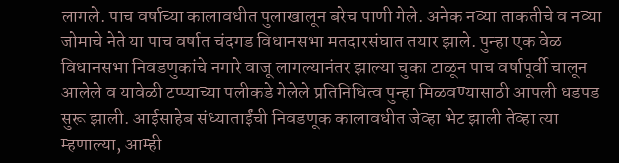लागले. पाच वर्षाच्या कालावधीत पुलाखालून बरेच पाणी गेले. अनेक नव्या ताकतीचे व नव्या जोमाचे नेते या पाच वर्षात चंदगड विधानसभा मतदारसंघात तयार झाले. पुन्हा एक वेळ विधानसभा निवडणुकांचे नगारे वाजू लागल्यानंतर झाल्या चुका टाळून पाच वर्षापूर्वी चालून आलेले व यावेळी टप्प्याच्या पलीकडे गेलेले प्रतिनिधित्व पुन्हा मिळवण्यासाठी आपली धडपड सुरू झाली. आईसाहेब संध्याताईंची निवडणूक कालावधीत जेव्हा भेट झाली तेव्हा त्या म्हणाल्या, आम्ही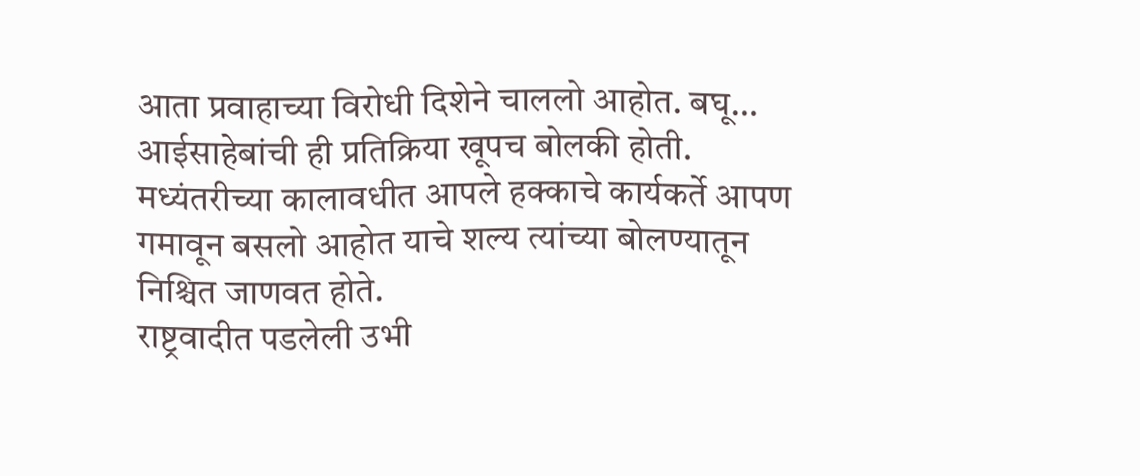आता प्रवाहाच्या विरोधी दिशेने चाललो आहोत. बघू… आईसाहेबांची ही प्रतिक्रिया खूपच बोलकी होती. मध्यंतरीच्या कालावधीत आपले हक्काचे कार्यकर्ते आपण गमावून बसलो आहोत याचे शल्य त्यांच्या बोलण्यातून निश्चित जाणवत होते.
राष्ट्रवादीत पडलेली उभी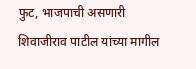फुट, भाजपाची असणारी शिवाजीराव पाटील यांच्या मागील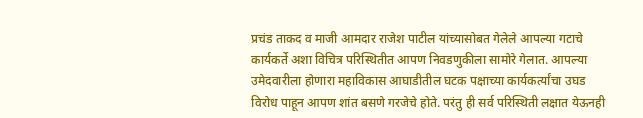प्रचंड ताकद व माजी आमदार राजेश पाटील यांच्यासोबत गेलेले आपल्या गटाचे कार्यकर्ते अशा विचित्र परिस्थितीत आपण निवडणुकीला सामोरे गेलात. आपल्या उमेदवारीला होणारा महाविकास आघाडीतील घटक पक्षाच्या कार्यकर्त्यांचा उघड विरोध पाहून आपण शांत बसणे गरजेचे होते. परंतु ही सर्व परिस्थिती लक्षात येऊनही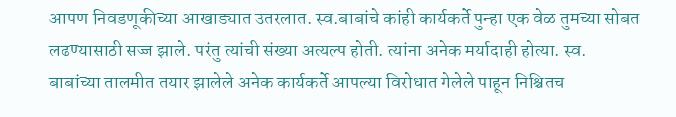आपण निवडणूकीच्या आखाड्यात उतरलात. स्व.बाबांचे कांही कार्यकर्ते पुन्हा एक वेळ तुमच्या सोबत लढण्यासाठी सज्ज झाले. परंतु त्यांची संख्या अत्यल्प होती. त्यांना अनेक मर्यादाही होत्या. स्व. बाबांच्या तालमीत तयार झालेले अनेक कार्यकर्ते आपल्या विरोधात गेलेले पाहून निश्चितच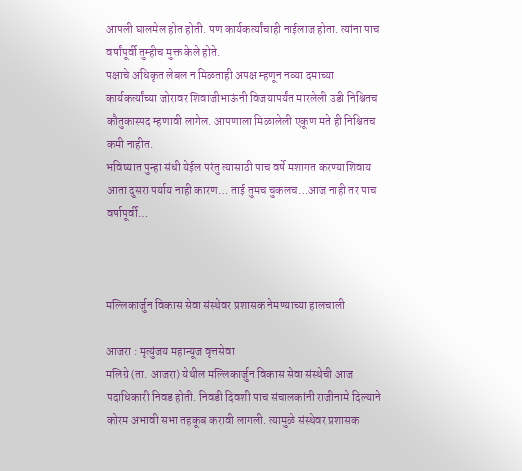आपली घालमेल होत होती. पण कार्यकर्त्यांचाही नाईलाज होता. त्यांना पाच वर्षांपूर्वी तुम्हीच मुक्त केले होते.
पक्षाचे अधिकृत लेबल न मिळताही अपक्ष म्हणून नव्या दमाच्या कार्यकर्त्यांच्या जोरावर शिवाजीभाऊंनी विजयापर्यंत मारलेली उडी निश्चितच कौतुकास्पद म्हणावी लागेल. आपणाला मिळालेली एकूण मते ही निश्चितच कमी नाहीत.
भविष्यात पुन्हा संधी येईल परंतु त्यासाठी पाच वर्षे मशागत करण्याशिवाय आता दुसरा पर्याय नाही कारण… ताई तुमच चुकलच…आज नाही तर पाच वर्षापूर्वी…



मल्लिकार्जुन विकास सेवा संस्थेवर प्रशासक नेमण्याच्या हालचाली

आजरा : मृत्युंजय महान्यूज वृत्तसेवा
मलिग्रे (ता. आजरा) येथील मल्लिकार्जुन विकास सेवा संस्थेची आज पदाधिकारी निवड होती. निवडी दिवशी पाच संचालकांनी राजीनामे दिल्याने कोरम अभावी सभा तहकूब करावी लागली. त्यामुळे संस्थेवर प्रशासक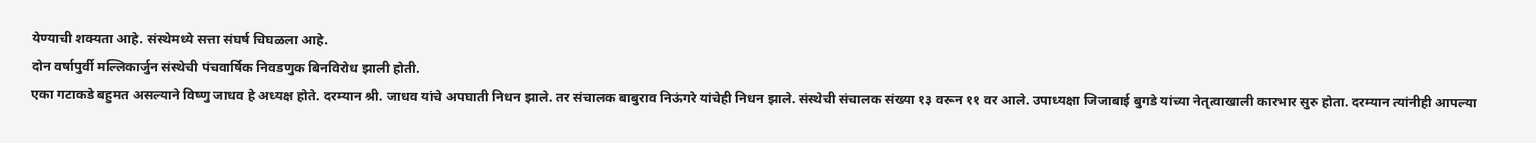येण्याची शक्यता आहे. संस्थेमध्ये सत्ता संघर्ष चिघळला आहे.
दोन वर्षापुर्वी मल्लिकार्जुन संस्थेची पंचवार्षिक निवडणुक बिनविरोध झाली होती.
एका गटाकडे बहुमत असल्याने विष्णु जाधव हे अध्यक्ष होते. दरम्यान श्री. जाधव यांचे अपघाती निधन झाले. तर संचालक बाबुराव निऊंगरे यांचेही निधन झाले. संस्थेची संचालक संख्या १३ वरून ११ वर आले. उपाध्यक्षा जिजाबाई बुगडे यांच्या नेतृत्वाखाली कारभार सुरु होता. दरम्यान त्यांनीही आपल्या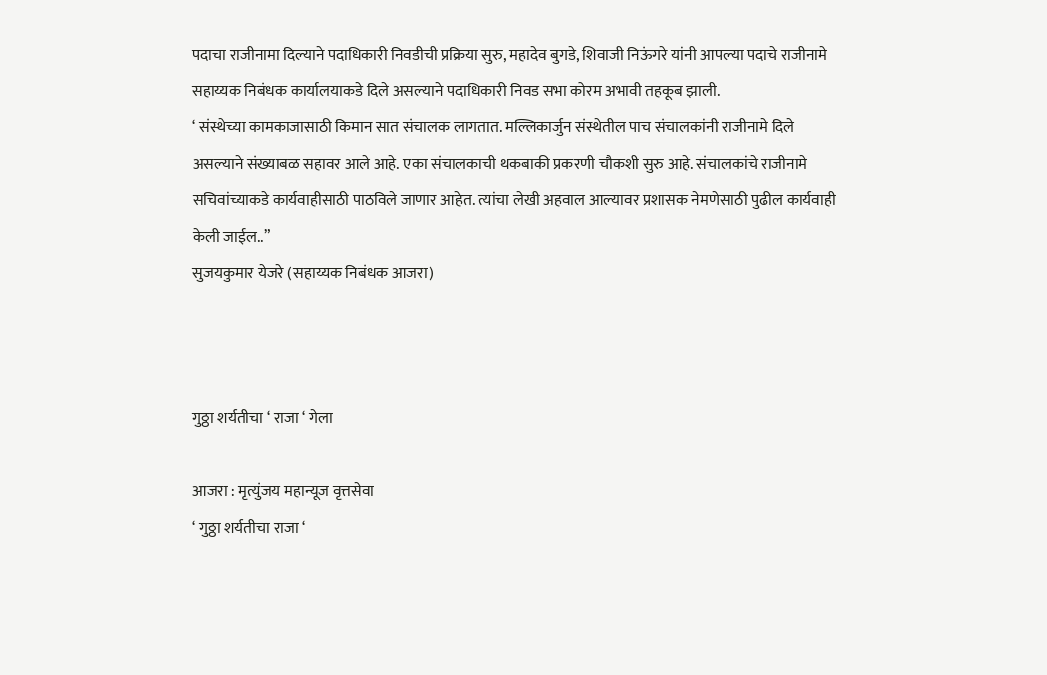पदाचा राजीनामा दिल्याने पदाधिकारी निवडीची प्रक्रिया सुरु, महादेव बुगडे, शिवाजी निऊंगरे यांनी आपल्या पदाचे राजीनामे सहाय्यक निबंधक कार्यालयाकडे दिले असल्याने पदाधिकारी निवड सभा कोरम अभावी तहकूब झाली.
‘ संस्थेच्या कामकाजासाठी किमान सात संचालक लागतात. मल्लिकार्जुन संस्थेतील पाच संचालकांनी राजीनामे दिले असल्याने संख्याबळ सहावर आले आहे. एका संचालकाची थकबाकी प्रकरणी चौकशी सुरु आहे. संचालकांचे राजीनामे सचिवांच्याकडे कार्यवाहीसाठी पाठविले जाणार आहेत. त्यांचा लेखी अहवाल आल्यावर प्रशासक नेमणेसाठी पुढील कार्यवाही केली जाईल..”
सुजयकुमार येजरे (सहाय्यक निबंधक आजरा)



गुठ्ठा शर्यतीचा ‘ राजा ‘ गेला

आजरा : मृत्युंजय महान्यूज वृत्तसेवा
‘ गुठ्ठा शर्यतीचा राजा ‘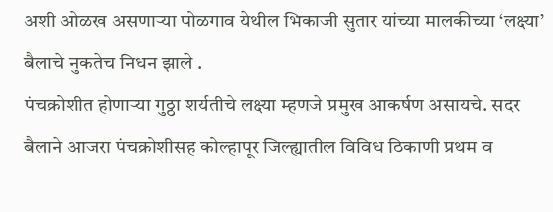अशी ओळख असणाऱ्या पोळगाव येथील भिकाजी सुतार यांच्या मालकीच्या ‘लक्ष्या’ बैलाचे नुकतेच निधन झाले .
पंचक्रोशीत होणाऱ्या गुठ्ठा शर्यतीचे लक्ष्या म्हणजे प्रमुख आकर्षण असायचे. सदर बैलाने आजरा पंचक्रोशीसह कोल्हापूर जिल्ह्यातील विविध ठिकाणी प्रथम व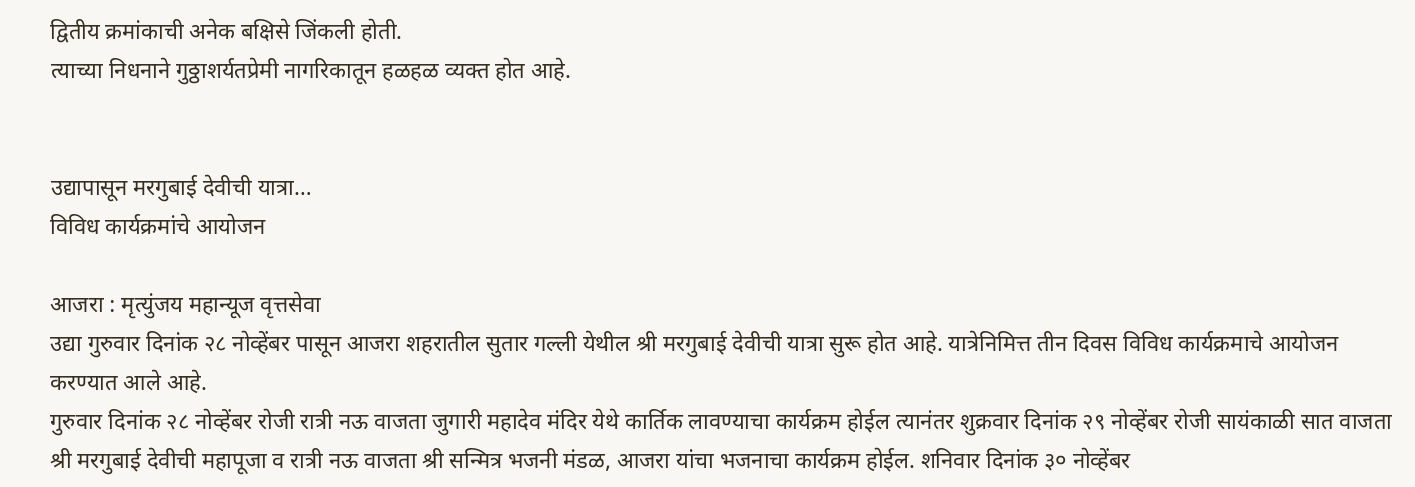द्वितीय क्रमांकाची अनेक बक्षिसे जिंकली होती.
त्याच्या निधनाने गुठ्ठाशर्यतप्रेमी नागरिकातून हळहळ व्यक्त होत आहे.


उद्यापासून मरगुबाई देवीची यात्रा…
विविध कार्यक्रमांचे आयोजन

आजरा : मृत्युंजय महान्यूज वृत्तसेवा
उद्या गुरुवार दिनांक २८ नोव्हेंबर पासून आजरा शहरातील सुतार गल्ली येथील श्री मरगुबाई देवीची यात्रा सुरू होत आहे. यात्रेनिमित्त तीन दिवस विविध कार्यक्रमाचे आयोजन करण्यात आले आहे.
गुरुवार दिनांक २८ नोव्हेंबर रोजी रात्री नऊ वाजता जुगारी महादेव मंदिर येथे कार्तिक लावण्याचा कार्यक्रम होईल त्यानंतर शुक्रवार दिनांक २९ नोव्हेंबर रोजी सायंकाळी सात वाजता श्री मरगुबाई देवीची महापूजा व रात्री नऊ वाजता श्री सन्मित्र भजनी मंडळ, आजरा यांचा भजनाचा कार्यक्रम होईल. शनिवार दिनांक ३० नोव्हेंबर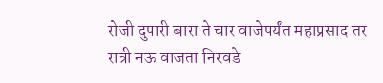रोजी दुपारी बारा ते चार वाजेपर्यंत महाप्रसाद तर रात्री नऊ वाजता निरवडे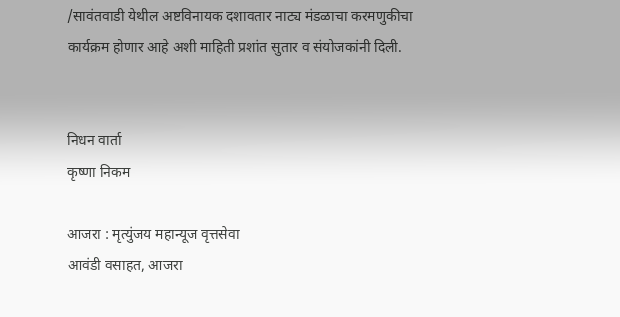/सावंतवाडी येथील अष्टविनायक दशावतार नाट्य मंडळाचा करमणुकीचा कार्यक्रम होणार आहे अशी माहिती प्रशांत सुतार व संयोजकांनी दिली.


निधन वार्ता
कृष्णा निकम

आजरा : मृत्युंजय महान्यूज वृत्तसेवा
आवंडी वसाहत, आजरा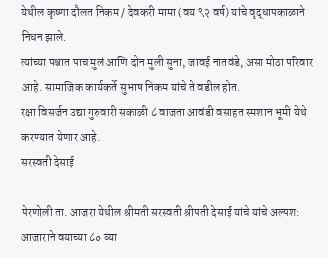येथील कृष्णा दौलत निकम / देवकरी मामा (वय ९२ वर्ष) यांचे वृद्धापकाळाने निधन झाले.
त्यांच्या पश्चात पाच मुलं आणि दोन मुली सुना, जावई नातवंडे, असा मोठा परिवार आहे. सामाजिक कार्यकर्ते सुभाष निकम यांचे ते वडील होत.
रक्षा विसर्जन उद्या गुरुवारी सकाळी ८ वाजता आवंडी वसाहत स्मशान भूमी येथे करण्यात येणार आहे.
सरस्वती देसाई

पेरणोली ता. आजरा येथील श्रीमती सरस्वती श्रीपती देसाई यांचे यांचे अल्पश: आजाराने वयाच्या ८० व्या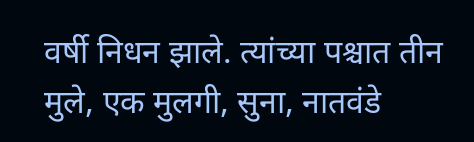वर्षी निधन झाले. त्यांच्या पश्चात तीन मुले, एक मुलगी, सुना, नातवंडे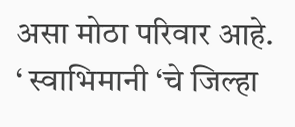असा मोठा परिवार आहे.
‘ स्वाभिमानी ‘चे जिल्हा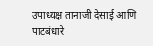उपाध्यक्ष तानाजी देसाई आणि पाटबंधारे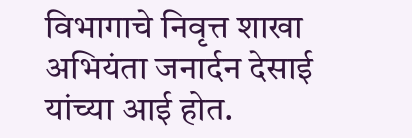विभागाचे निवृत्त शाखा अभियंता जनार्दन देसाई यांच्या आई होत.